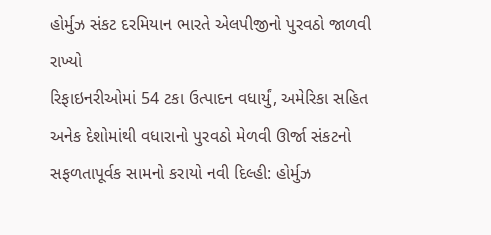હોર્મુઝ સંકટ દરમિયાન ભારતે એલપીજીનો પુરવઠો જાળવી રાખ્યો
રિફાઇનરીઓમાં 54 ટકા ઉત્પાદન વધાર્યું, અમેરિકા સહિત અનેક દેશોમાંથી વધારાનો પુરવઠો મેળવી ઊર્જા સંકટનો સફળતાપૂર્વક સામનો કરાયો નવી દિલ્હી: હોર્મુઝ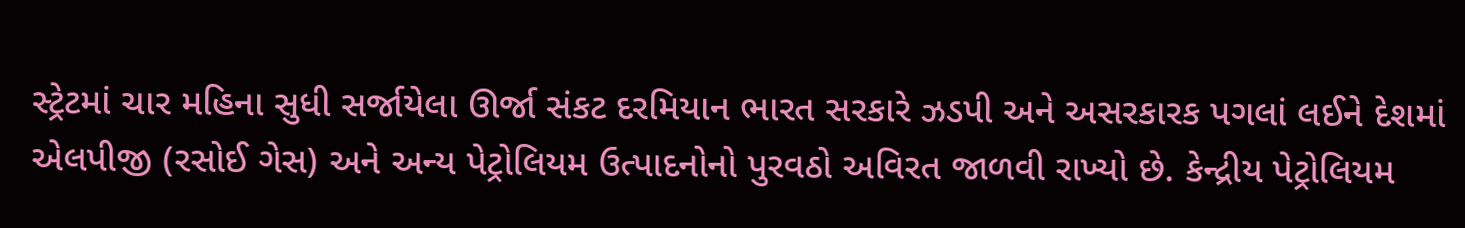સ્ટ્રેટમાં ચાર મહિના સુધી સર્જાયેલા ઊર્જા સંકટ દરમિયાન ભારત સરકારે ઝડપી અને અસરકારક પગલાં લઈને દેશમાં એલપીજી (રસોઈ ગેસ) અને અન્ય પેટ્રોલિયમ ઉત્પાદનોનો પુરવઠો અવિરત જાળવી રાખ્યો છે. કેન્દ્રીય પેટ્રોલિયમ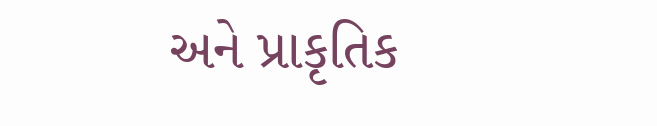અને પ્રાકૃતિક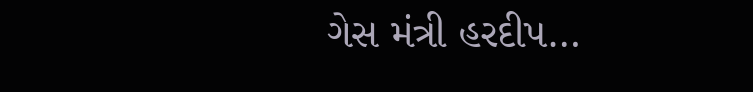ગેસ મંત્રી હરદીપ…